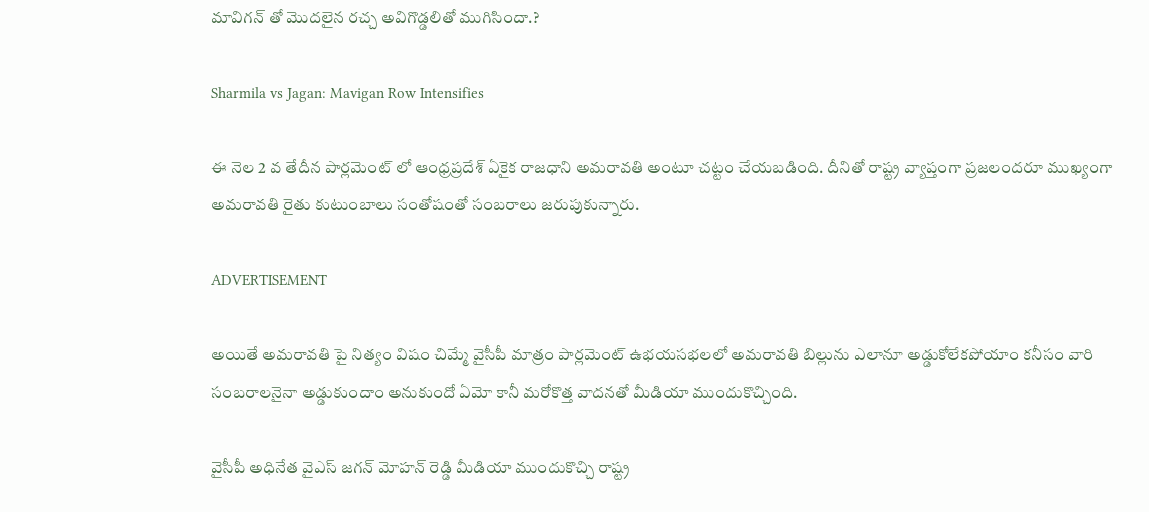మావిగన్ తో మొదలైన రచ్చ అవిగొడ్డలితో ముగిసిందా.?

Sharmila vs Jagan: Mavigan Row Intensifies

ఈ నెల 2 వ తేదీన పార్లమెంట్ లో ఆంధ్రప్రదేశ్ ఏకైక రాజధాని అమరావతి అంటూ చట్టం చేయబడింది. దీనితో రాష్ట్ర వ్యాప్తంగా ప్రజలందరూ ముఖ్యంగా అమరావతి రైతు కుటుంబాలు సంతోషంతో సంబరాలు జరుపుకున్నారు.

ADVERTISEMENT

అయితే అమరావతి పై నిత్యం విషం చిమ్మే వైసీపీ మాత్రం పార్లమెంట్ ఉభయసభలలో అమరావతి బిల్లును ఎలానూ అడ్డుకోలేకపోయాం కనీసం వారి సంబరాలనైనా అడ్డుకుందాం అనుకుందో ఏమో కానీ మరోకొత్త వాదనతో మీడియా ముందుకొచ్చింది.

వైసీపీ అధినేత వైఎస్ జగన్ మోహన్ రెడ్డి మీడియా ముందుకొచ్చి రాష్ట్ర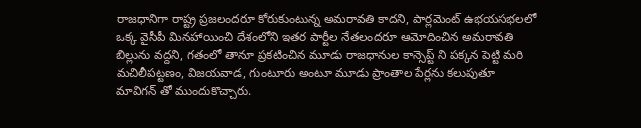రాజధానిగా రాష్ట్ర ప్రజలందరూ కోరుకుంటున్న అమరావతి కాదని, పార్లమెంట్ ఉభయసభలలో ఒక్క వైసీపీ మినహాయించి దేశంలోని ఇతర పార్టీల నేతలందరూ ఆమోదించిన అమరావతి బిల్లును వద్దని, గతంలో తానూ ప్రకటించిన మూడు రాజధానుల కాన్సెప్ట్ ని పక్కన పెట్టి మరి మచిలీపట్టణం, విజయవాడ, గుంటూరు అంటూ మూడు ప్రాంతాల పేర్లను కలుపుతూ మావిగన్ తో ముందుకొచ్చారు.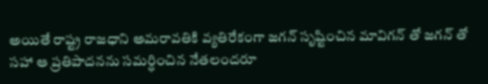అయితే రాష్ట్ర రాజధాని అమరావతికి వ్యతిరేకంగా జగన్ సృష్టించిన మావిగన్ తో జగన్ తో సహా ఆ ప్రతిపాదనను సమర్ధించిన నేతలందరూ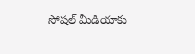సోషల్ మీడియాకు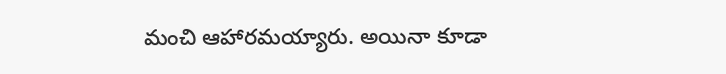మంచి ఆహారమయ్యారు. అయినా కూడా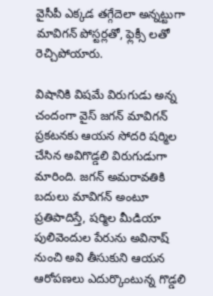వైసీపీ ఎక్కడ తగ్గేదెలా అన్నట్టుగా మావిగన్ పోస్టర్లతో, ఫ్లెక్సీ లతో రెచ్చిపోయారు.

విషానికి విషమే విరుగుడు అన్న చందంగా వైస్ జగన్ మావిగన్ ప్రకటనకు ఆయన సోదరి షర్మిల చేసిన అవిగొడ్డలి విరుగుడుగా మారింది. జగన్ అమరావతికి బదులు మావిగన్ అంటూ ప్రతిపాదిస్తే, షర్మిల మీడియా పులివెందుల పేరును అవినాష్ నుంచి అవి తీసుకుని ఆయన ఆరోపణలు ఎదుర్కొంటున్న గొడ్డలి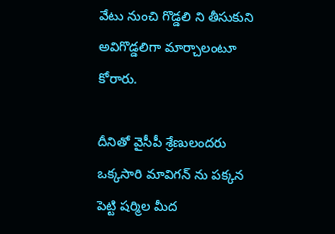వేటు నుంచి గొడ్డలి ని తీసుకుని అవిగొడ్డలిగా మార్చాలంటూ కోరారు.

దీనితో వైసీపీ శ్రేణులందరు ఒక్కసారి మావిగన్ ను పక్కన పెట్టి షర్మిల మీద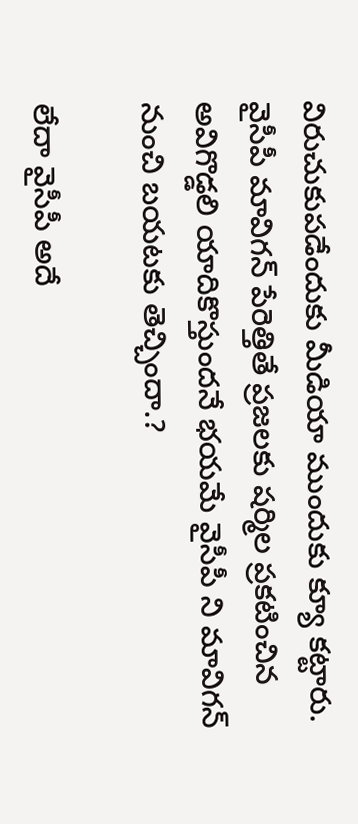విరుచుకుపడేందుకు మీడియా ముందుకు క్యూ కట్టారు. వైసీపీ మావిగన్ పేరెత్తితే ప్రజలకు షర్మిల ప్రకటించిన అవిగొడ్డలి యాదికొస్తుందనే భయమే వైసీపీ ని మావిగన్ నుంచి బయటకు తెచ్చిందా.?

లేదా వైసీపీ అదే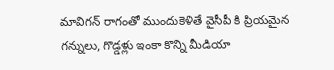మావిగన్ రాగంతో ముందుకెళితే వైసీపీ కి ప్రియమైన గన్నులు, గొడ్డళ్లు ఇంకా కొన్ని మీడియా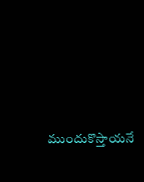ముందుకొస్తాయనే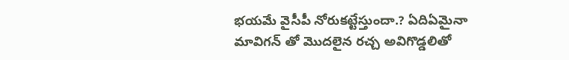భయమే వైసీపీ నోరుకట్టేస్తుందా.? ఏదిఏమైనా మావిగన్ తో మొదలైన రచ్చ అవిగొడ్డలితో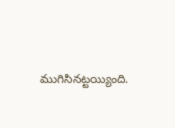ముగిసినట్టయ్యింది.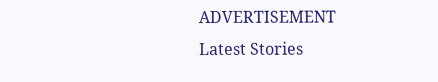ADVERTISEMENT
Latest Stories